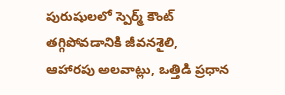పురుషులలో స్పెర్మ్ కౌంట్ తగ్గిపోవడానికి జీవనశైలి, ఆహారపు అలవాట్లు, ఒత్తిడి ప్రధాన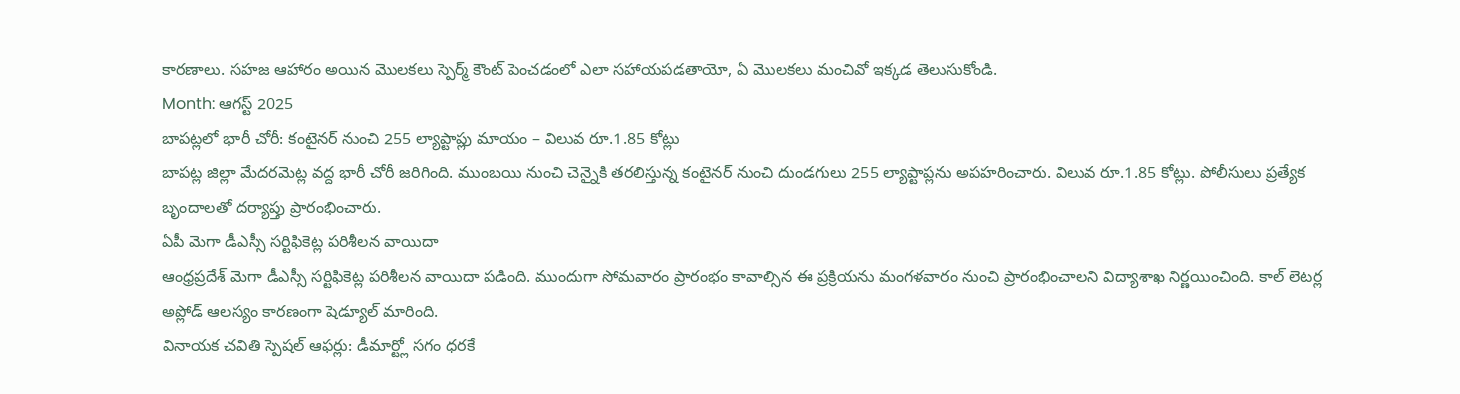కారణాలు. సహజ ఆహారం అయిన మొలకలు స్పెర్మ్ కౌంట్ పెంచడంలో ఎలా సహాయపడతాయో, ఏ మొలకలు మంచివో ఇక్కడ తెలుసుకోండి.
Month: ఆగస్ట్ 2025
బాపట్లలో భారీ చోరీ: కంటైనర్ నుంచి 255 ల్యాప్టాప్లు మాయం – విలువ రూ.1.85 కోట్లు
బాపట్ల జిల్లా మేదరమెట్ల వద్ద భారీ చోరీ జరిగింది. ముంబయి నుంచి చెన్నైకి తరలిస్తున్న కంటైనర్ నుంచి దుండగులు 255 ల్యాప్టాప్లను అపహరించారు. విలువ రూ.1.85 కోట్లు. పోలీసులు ప్రత్యేక బృందాలతో దర్యాప్తు ప్రారంభించారు.
ఏపీ మెగా డీఎస్సీ సర్టిఫికెట్ల పరిశీలన వాయిదా
ఆంధ్రప్రదేశ్ మెగా డీఎస్సీ సర్టిఫికెట్ల పరిశీలన వాయిదా పడింది. ముందుగా సోమవారం ప్రారంభం కావాల్సిన ఈ ప్రక్రియను మంగళవారం నుంచి ప్రారంభించాలని విద్యాశాఖ నిర్ణయించింది. కాల్ లెటర్ల అప్లోడ్ ఆలస్యం కారణంగా షెడ్యూల్ మారింది.
వినాయక చవితి స్పెషల్ ఆఫర్లు: డీమార్ట్లో సగం ధరకే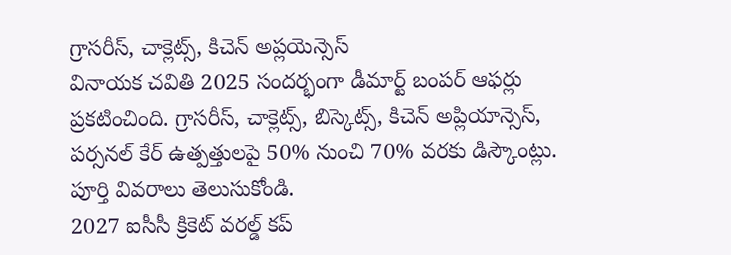గ్రాసరీస్, చాక్లెట్స్, కిచెన్ అప్లయెన్సెస్
వినాయక చవితి 2025 సందర్భంగా డీమార్ట్ బంపర్ ఆఫర్లు ప్రకటించింది. గ్రాసరీస్, చాక్లెట్స్, బిస్కెట్స్, కిచెన్ అప్లియాన్సెస్, పర్సనల్ కేర్ ఉత్పత్తులపై 50% నుంచి 70% వరకు డిస్కౌంట్లు. పూర్తి వివరాలు తెలుసుకోండి.
2027 ఐసీసీ క్రికెట్ వరల్డ్ కప్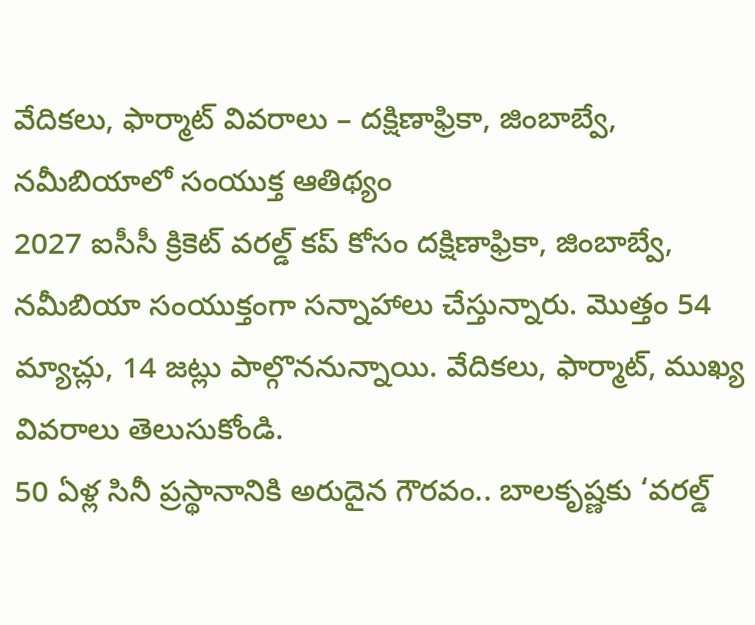వేదికలు, ఫార్మాట్ వివరాలు – దక్షిణాఫ్రికా, జింబాబ్వే, నమీబియాలో సంయుక్త ఆతిథ్యం
2027 ఐసీసీ క్రికెట్ వరల్డ్ కప్ కోసం దక్షిణాఫ్రికా, జింబాబ్వే, నమీబియా సంయుక్తంగా సన్నాహాలు చేస్తున్నారు. మొత్తం 54 మ్యాచ్లు, 14 జట్లు పాల్గొననున్నాయి. వేదికలు, ఫార్మాట్, ముఖ్య వివరాలు తెలుసుకోండి.
50 ఏళ్ల సినీ ప్రస్థానానికి అరుదైన గౌరవం.. బాలకృష్ణకు ‘వరల్డ్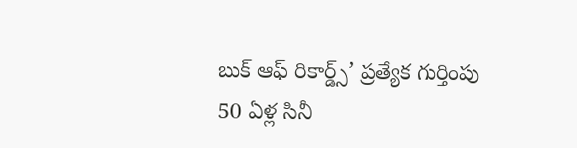బుక్ ఆఫ్ రికార్డ్స్’ ప్రత్యేక గుర్తింపు
50 ఏళ్ల సినీ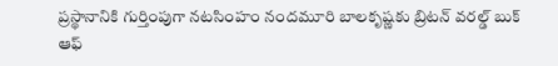ప్రస్థానానికి గుర్తింపుగా నటసింహం నందమూరి బాలకృష్ణకు బ్రిటన్ వరల్డ్ బుక్ ఆఫ్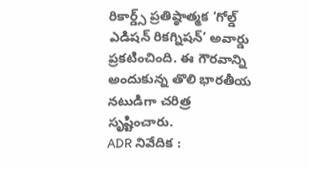రికార్డ్స్ ప్రతిష్ఠాత్మక ‘గోల్డ్ ఎడిషన్ రికగ్నిషన్’ అవార్డు ప్రకటించింది. ఈ గౌరవాన్ని అందుకున్న తొలి భారతీయ నటుడిగా చరిత్ర సృష్టించారు.
ADR నివేదిక :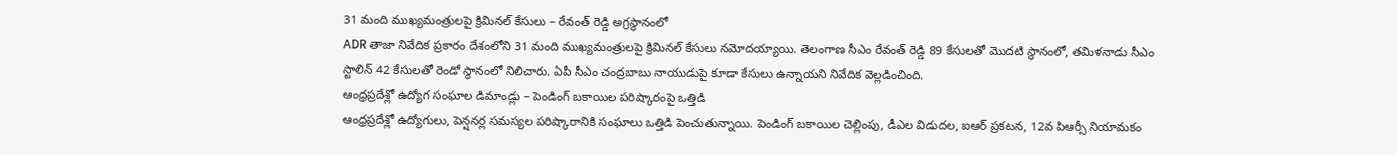31 మంది ముఖ్యమంత్రులపై క్రిమినల్ కేసులు – రేవంత్ రెడ్డి అగ్రస్థానంలో
ADR తాజా నివేదిక ప్రకారం దేశంలోని 31 మంది ముఖ్యమంత్రులపై క్రిమినల్ కేసులు నమోదయ్యాయి. తెలంగాణ సీఎం రేవంత్ రెడ్డి 89 కేసులతో మొదటి స్థానంలో, తమిళనాడు సీఎం స్టాలిన్ 42 కేసులతో రెండో స్థానంలో నిలిచారు. ఏపీ సీఎం చంద్రబాబు నాయుడుపై కూడా కేసులు ఉన్నాయని నివేదిక వెల్లడించింది.
ఆంధ్రప్రదేశ్లో ఉద్యోగ సంఘాల డిమాండ్లు – పెండింగ్ బకాయిల పరిష్కారంపై ఒత్తిడి
ఆంధ్రప్రదేశ్లో ఉద్యోగులు, పెన్షనర్ల సమస్యల పరిష్కారానికి సంఘాలు ఒత్తిడి పెంచుతున్నాయి. పెండింగ్ బకాయిల చెల్లింపు, డీఎల విడుదల, ఐఆర్ ప్రకటన, 12వ పిఆర్సీ నియామకం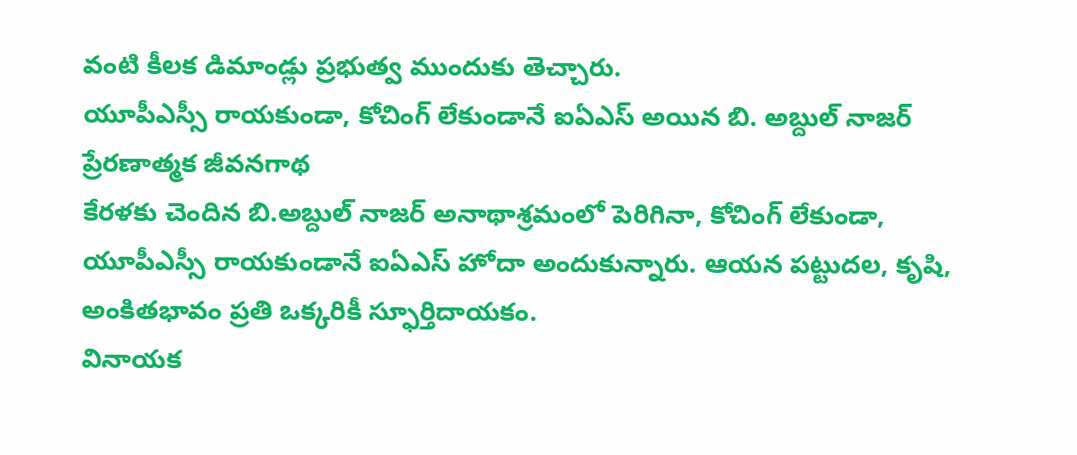వంటి కీలక డిమాండ్లు ప్రభుత్వ ముందుకు తెచ్చారు.
యూపీఎస్సీ రాయకుండా, కోచింగ్ లేకుండానే ఐఏఎస్ అయిన బి. అబ్దుల్ నాజర్ ప్రేరణాత్మక జీవనగాథ
కేరళకు చెందిన బి.అబ్దుల్ నాజర్ అనాథాశ్రమంలో పెరిగినా, కోచింగ్ లేకుండా, యూపీఎస్సీ రాయకుండానే ఐఏఎస్ హోదా అందుకున్నారు. ఆయన పట్టుదల, కృషి, అంకితభావం ప్రతి ఒక్కరికీ స్ఫూర్తిదాయకం.
వినాయక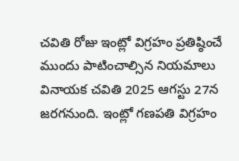చవితి రోజు ఇంట్లో విగ్రహం ప్రతిష్ఠించే ముందు పాటించాల్సిన నియమాలు
వినాయక చవితి 2025 ఆగస్టు 27న జరగనుంది. ఇంట్లో గణపతి విగ్రహం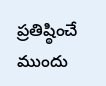ప్రతిష్ఠించే ముందు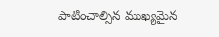పాటించాల్సిన ముఖ్యమైన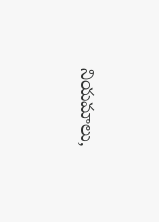నియమాలు,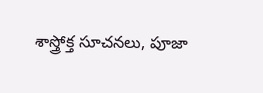శాస్త్రోక్త సూచనలు, పూజా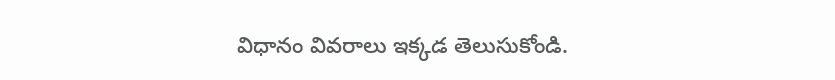విధానం వివరాలు ఇక్కడ తెలుసుకోండి.